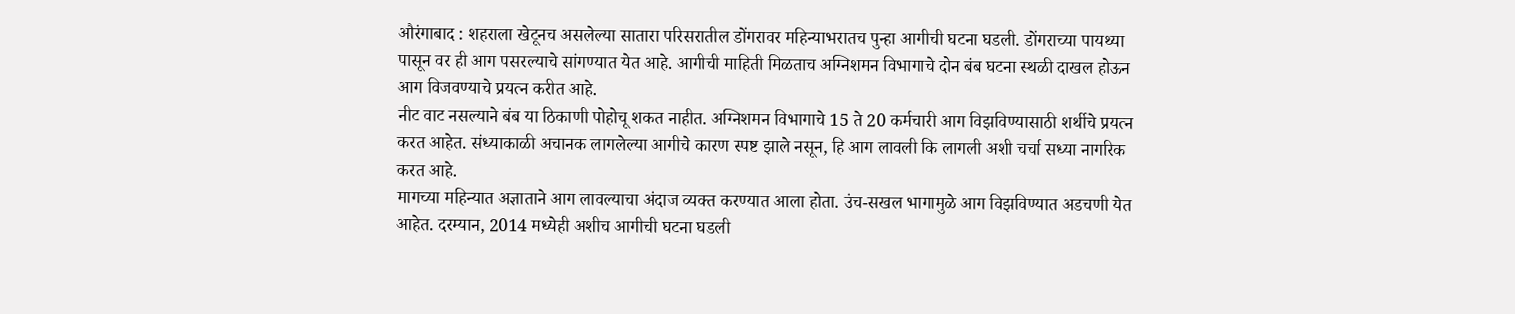औरंगाबाद : शहराला खेटूनच असलेल्या सातारा परिसरातील डोंगरावर महिन्याभरातच पुन्हा आगीची घटना घडली. डोंगराच्या पायथ्या पासून वर ही आग पसरल्याचे सांगण्यात येत आहे. आगीची माहिती मिळताच अग्निशमन विभागाचे दोन बंब घटना स्थळी दाखल होऊन आग विजवण्याचे प्रयत्न करीत आहे.
नीट वाट नसल्याने बंब या ठिकाणी पोहोचू शकत नाहीत. अग्निशमन विभागाचे 15 ते 20 कर्मचारी आग विझविण्यासाठी शर्थीचे प्रयत्न करत आहेत. संध्याकाळी अचानक लागलेल्या आगीचे कारण स्पष्ट झाले नसून, हि आग लावली कि लागली अशी चर्चा सध्या नागरिक करत आहे.
मागच्या महिन्यात अज्ञाताने आग लावल्याचा अंदाज व्यक्त करण्यात आला होता. उंच-सखल भागामुळे आग विझविण्यात अडचणी येत आहेत. दरम्यान, 2014 मध्येही अशीच आगीची घटना घडली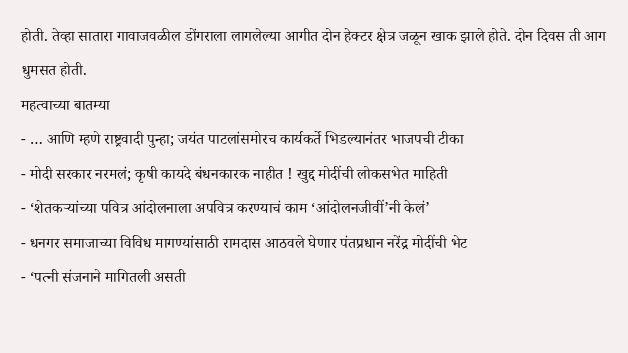होती. तेव्हा सातारा गावाजवळील डोंगराला लागलेल्या आगीत दोन हेक्टर क्षेत्र जळून खाक झाले होते. दोन दिवस ती आग धुमसत होती.
महत्वाच्या बातम्या
- … आणि म्हणे राष्ट्रवादी पुन्हा; जयंत पाटलांसमोरच कार्यकर्ते भिडल्यानंतर भाजपची टीका
- मोदी सरकार नरमलं; कृषी कायदे बंधनकारक नाहीत ! खुद्द मोदींची लोकसभेत माहिती
- ‘शेतकऱ्यांच्या पवित्र आंदोलनाला अपवित्र करण्याचं काम ‘आंदोलनजीवीं’नी केलं’
- धनगर समाजाच्या विविध मागण्यांसाठी रामदास आठवले घेणार पंतप्रधान नरेंद्र मोदींची भेट
- ‘पत्नी संजनाने मागितली असती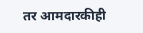तर आमदारकीही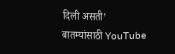दिली असती’
बातम्यांसाठी YouTube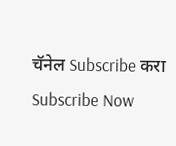चॅनेल Subscribe करा
Subscribe Now